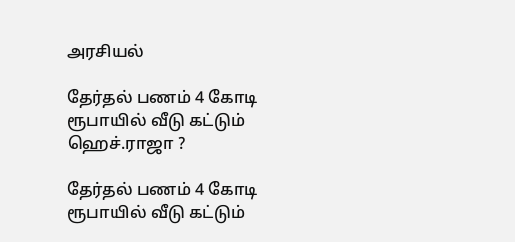அரசியல்

தேர்தல் பணம் 4 கோடி ரூபாயில் வீடு கட்டும் ஹெச்.ராஜா ?

தேர்தல் பணம் 4 கோடி ரூபாயில் வீடு கட்டும்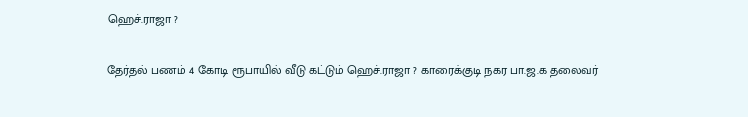ஹெச்.ராஜா ?

தேர்தல் பணம் 4 கோடி ரூபாயில் வீடு கட்டும் ஹெச்.ராஜா ? காரைக்குடி நகர பா.ஜ.க தலைவர்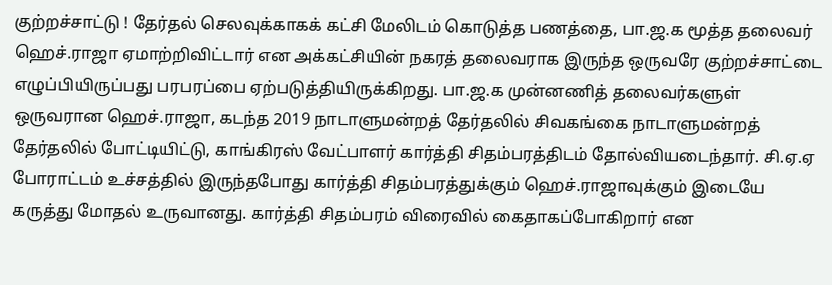குற்றச்சாட்டு ! தேர்தல் செலவுக்காகக் கட்சி மேலிடம் கொடுத்த பணத்தை, பா.ஜ.க மூத்த தலைவர் ஹெச்.ராஜா ஏமாற்றிவிட்டார் என அக்கட்சியின் நகரத் தலைவராக இருந்த ஒருவரே குற்றச்சாட்டை எழுப்பியிருப்பது பரபரப்பை ஏற்படுத்தியிருக்கிறது. பா.ஜ.க முன்னணித் தலைவர்களுள் ஒருவரான ஹெச்.ராஜா, கடந்த 2019 நாடாளுமன்றத் தேர்தலில் சிவகங்கை நாடாளுமன்றத் தேர்தலில் போட்டியிட்டு, காங்கிரஸ் வேட்பாளர் கார்த்தி சிதம்பரத்திடம் தோல்வியடைந்தார். சி.ஏ.ஏ போராட்டம் உச்சத்தில் இருந்தபோது கார்த்தி சிதம்பரத்துக்கும் ஹெச்.ராஜாவுக்கும் இடையே கருத்து மோதல் உருவானது. கார்த்தி சிதம்பரம் விரைவில் கைதாகப்போகிறார் என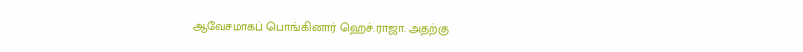ஆவேசமாகப் பொங்கினார் ஹெச்.ராஜா. அதற்கு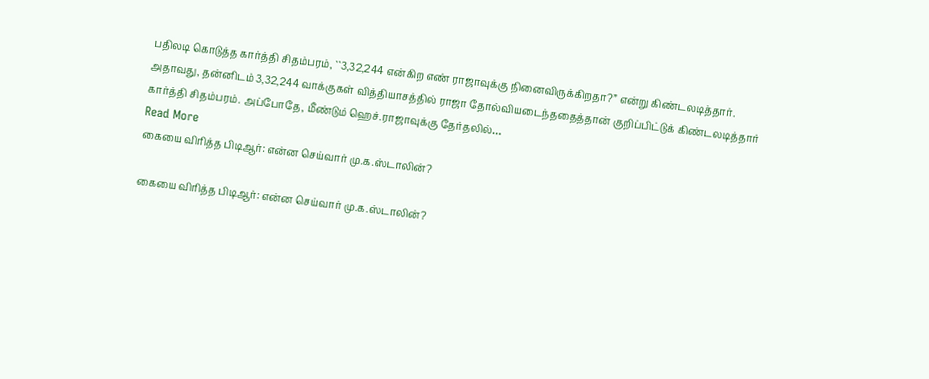பதிலடி கொடுத்த கார்த்தி சிதம்பரம், ``3,32,244 என்கிற எண் ராஜாவுக்கு நினைவிருக்கிறதா?” என்று கிண்டலடித்தார். அதாவது, தன்னிடம் 3,32,244 வாக்குகள் வித்தியாசத்தில் ராஜா தோல்வியடைந்ததைத்தான் குறிப்பிட்டுக் கிண்டலடித்தார் கார்த்தி சிதம்பரம். அப்போதே, மீண்டும் ஹெச்.ராஜாவுக்கு தேர்தலில்…
Read More
கையை விரித்த பிடிஆர்: என்ன செய்வார் மு.க.ஸ்டாலின்?

கையை விரித்த பிடிஆர்: என்ன செய்வார் மு.க.ஸ்டாலின்?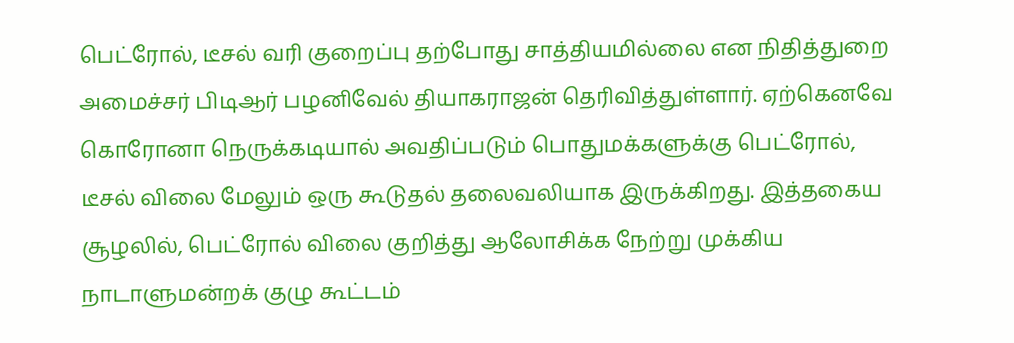பெட்ரோல், டீசல் வரி குறைப்பு தற்போது சாத்தியமில்லை என நிதித்துறை அமைச்சர் பிடிஆர் பழனிவேல் தியாகராஜன் தெரிவித்துள்ளார். ஏற்கெனவே கொரோனா நெருக்கடியால் அவதிப்படும் பொதுமக்களுக்கு பெட்ரோல், டீசல் விலை மேலும் ஒரு கூடுதல் தலைவலியாக இருக்கிறது. இத்தகைய சூழலில், பெட்ரோல் விலை குறித்து ஆலோசிக்க நேற்று முக்கிய நாடாளுமன்றக் குழு கூட்டம்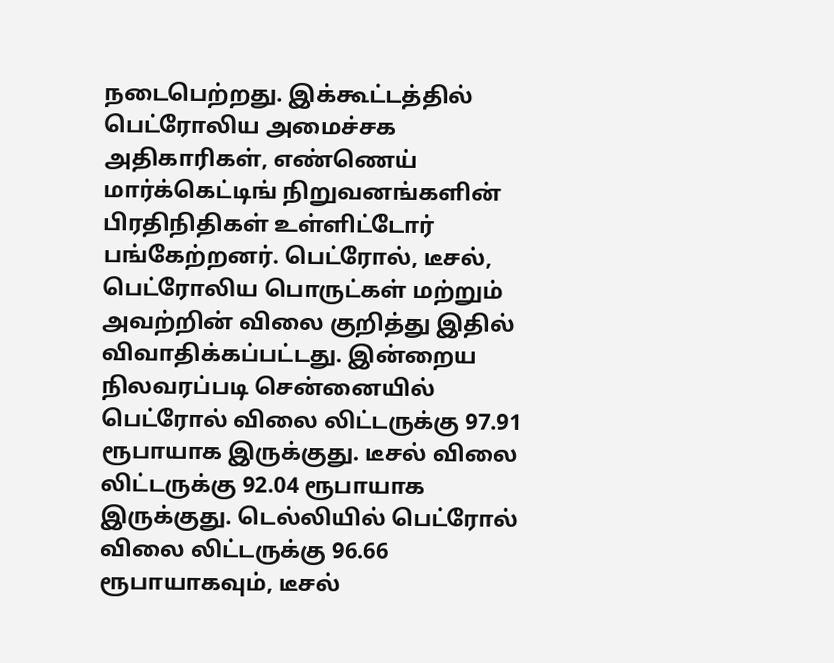நடைபெற்றது. இக்கூட்டத்தில் பெட்ரோலிய அமைச்சக அதிகாரிகள், எண்ணெய் மார்க்கெட்டிங் நிறுவனங்களின் பிரதிநிதிகள் உள்ளிட்டோர் பங்கேற்றனர். பெட்ரோல், டீசல், பெட்ரோலிய பொருட்கள் மற்றும் அவற்றின் விலை குறித்து இதில் விவாதிக்கப்பட்டது. இன்றைய நிலவரப்படி சென்னையில் பெட்ரோல் விலை லிட்டருக்கு 97.91 ரூபாயாக இருக்குது. டீசல் விலை லிட்டருக்கு 92.04 ரூபாயாக இருக்குது. டெல்லியில் பெட்ரோல் விலை லிட்டருக்கு 96.66 ரூபாயாகவும், டீசல்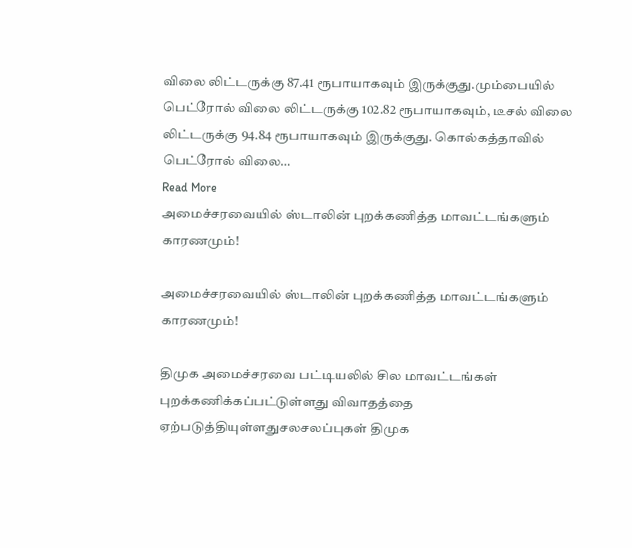விலை லிட்டருக்கு 87.41 ரூபாயாகவும் இருக்குது.மும்பையில் பெட்ரோல் விலை லிட்டருக்கு 102.82 ரூபாயாகவும், டீசல் விலை லிட்டருக்கு 94.84 ரூபாயாகவும் இருக்குது. கொல்கத்தாவில் பெட்ரோல் விலை…
Read More
அமைச்சரவையில் ஸ்டாலின் புறக்கணித்த மாவட்டங்களும் காரணமும்!

அமைச்சரவையில் ஸ்டாலின் புறக்கணித்த மாவட்டங்களும் காரணமும்!

திமுக அமைச்சரவை பட்டியலில் சில மாவட்டங்கள் புறக்கணிக்கப்பட்டுள்ளது விவாதத்தை ஏற்படுத்தியுள்ளதுசலசலப்புகள் திமுக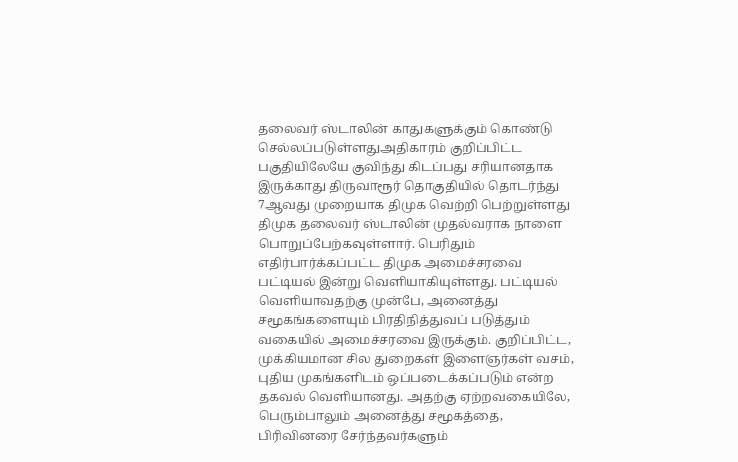தலைவர் ஸ்டாலின் காதுகளுக்கும் கொண்டு செல்லப்படுள்ளதுஅதிகாரம் குறிப்பிட்ட பகுதியிலேயே குவிந்து கிடப்பது சரியானதாக இருக்காது திருவாரூர் தொகுதியில் தொடர்ந்து 7ஆவது முறையாக திமுக வெற்றி பெற்றுள்ளது திமுக தலைவர் ஸ்டாலின் முதல்வராக நாளை பொறுப்பேற்கவுள்ளார். பெரிதும் எதிர்பார்க்கப்பட்ட திமுக அமைச்சரவை பட்டியல் இன்று வெளியாகியுள்ளது. பட்டியல் வெளியாவதற்கு முன்பே, அனைத்து சமூகங்களையும் பிரதிநித்துவப் படுத்தும் வகையில் அமைச்சரவை இருக்கும். குறிப்பிட்ட, முக்கியமான சில துறைகள் இளைஞர்கள் வசம், புதிய முகங்களிடம் ஒப்படைக்கப்படும் என்ற தகவல் வெளியானது. அதற்கு ஏற்றவகையிலே, பெரும்பாலும் அனைத்து சமூகத்தை, பிரிவினரை சேர்ந்தவர்களும்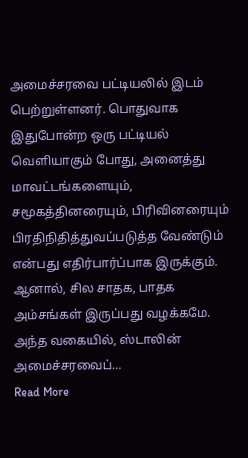அமைச்சரவை பட்டியலில் இடம் பெற்றுள்ளனர். பொதுவாக இதுபோன்ற ஒரு பட்டியல் வெளியாகும் போது, அனைத்து மாவட்டங்களையும், சமூகத்தினரையும், பிரிவினரையும் பிரதிநிதித்துவப்படுத்த வேண்டும் என்பது எதிர்பார்ப்பாக இருக்கும். ஆனால், சில சாதக, பாதக அம்சங்கள் இருப்பது வழக்கமே. அந்த வகையில், ஸ்டாலின் அமைச்சரவைப்…
Read More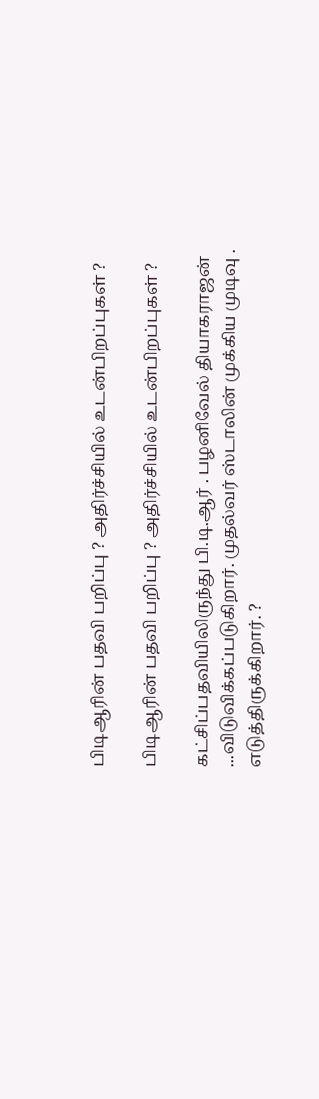பிடிஆரின் பதவி பறிப்பு ? அதிர்ச்சியில் உடன்பிறப்புகள் ?

பிடிஆரின் பதவி பறிப்பு ? அதிர்ச்சியில் உடன்பிறப்புகள் ?

கட்சிப்பதவியிலிருந்து பி.டி.ஆர் . பழனிவேல் தியாகராஜன் ...விடுவிக்கப்படுகிறார். முதல்வர் ஸ்டாலின் முக்கிய முடிவு . எடுத்திருக்கிறார். ?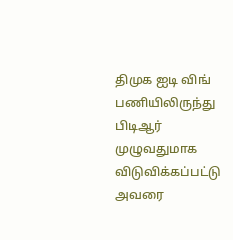திமுக ஐடி விங் பணியிலிருந்து பிடிஆர் முழுவதுமாக விடுவிக்கப்பட்டு அவரை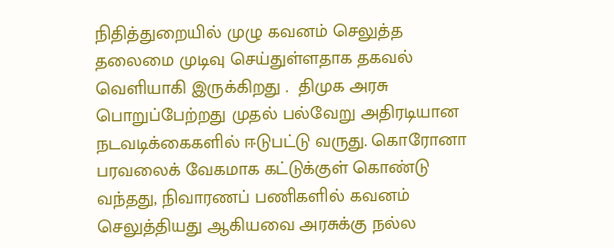நிதித்துறையில் முழு கவனம் செலுத்த தலைமை முடிவு செய்துள்ளதாக தகவல் வெளியாகி இருக்கிறது .  திமுக அரசு பொறுப்பேற்றது முதல் பல்வேறு அதிரடியான நடவடிக்கைகளில் ஈடுபட்டு வருது. கொரோனா பரவலைக் வேகமாக கட்டுக்குள் கொண்டு வந்தது, நிவாரணப் பணிகளில் கவனம் செலுத்தியது ஆகியவை அரசுக்கு நல்ல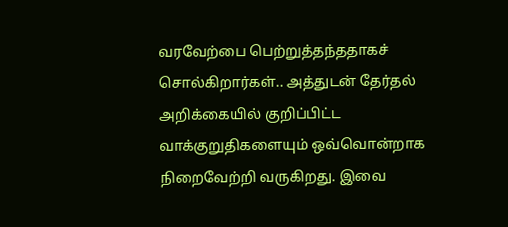வரவேற்பை பெற்றுத்தந்ததாகச் சொல்கிறார்கள்.. அத்துடன் தேர்தல் அறிக்கையில் குறிப்பிட்ட வாக்குறுதிகளையும் ஒவ்வொன்றாக நிறைவேற்றி வருகிறது. இவை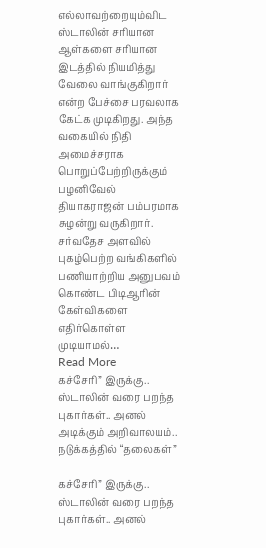எல்லாவற்றையும்விட ஸ்டாலின் சரியான ஆள்களை சரியான இடத்தில் நியமித்து வேலை வாங்குகிறார் என்ற பேச்சை பரவலாக கேட்க முடிகிறது. அந்த வகையில் நிதி அமைச்சராக பொறுப்பேற்றிருக்கும் பழனிவேல் தியாகராஜன் பம்பரமாக சுழன்று வருகிறார். சர்வதேச அளவில் புகழ்பெற்ற வங்கிகளில் பணியாற்றிய அனுபவம் கொண்ட பிடிஆரின் கேள்விகளை எதிர்கொள்ள முடியாமல்…
Read More
கச்சேரி” இருக்கு.. ஸ்டாலின் வரை பறந்த புகார்கள்.. அனல் அடிக்கும் அறிவாலயம்.. நடுக்கத்தில் “தலைகள்”

கச்சேரி” இருக்கு.. ஸ்டாலின் வரை பறந்த புகார்கள்.. அனல்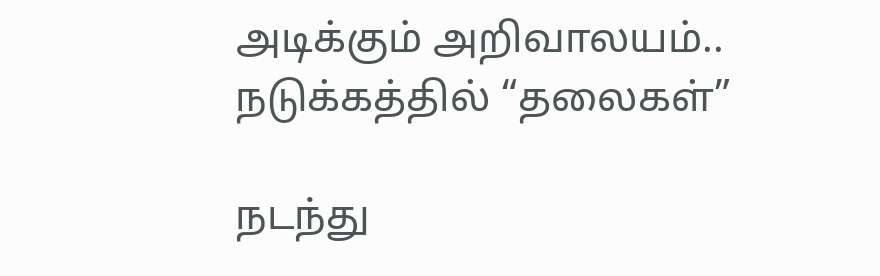அடிக்கும் அறிவாலயம்.. நடுக்கத்தில் “தலைகள்”

நடந்து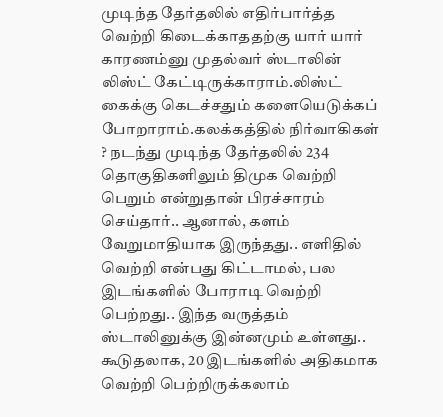முடிந்த தேர்தலில் எதிர்பார்த்த வெற்றி கிடைக்காததற்கு யார் யார் காரணம்னு முதல்வர் ஸ்டாலின் லிஸ்ட் கேட்டிருக்காராம்.லிஸ்ட் கைக்கு கெடச்சதும் களையெடுக்கப் போறாராம்.கலக்கத்தில் நிர்வாகிகள் ? நடந்து முடிந்த தேர்தலில் 234 தொகுதிகளிலும் திமுக வெற்றி பெறும் என்றுதான் பிரச்சாரம் செய்தார்.. ஆனால், களம் வேறுமாதியாக இருந்தது.. எளிதில் வெற்றி என்பது கிட்டாமல், பல இடங்களில் போராடி வெற்றி பெற்றது.. இந்த வருத்தம் ஸ்டாலினுக்கு இன்னமும் உள்ளது.. கூடுதலாக, 20 இடங்களில் அதிகமாக வெற்றி பெற்றிருக்கலாம்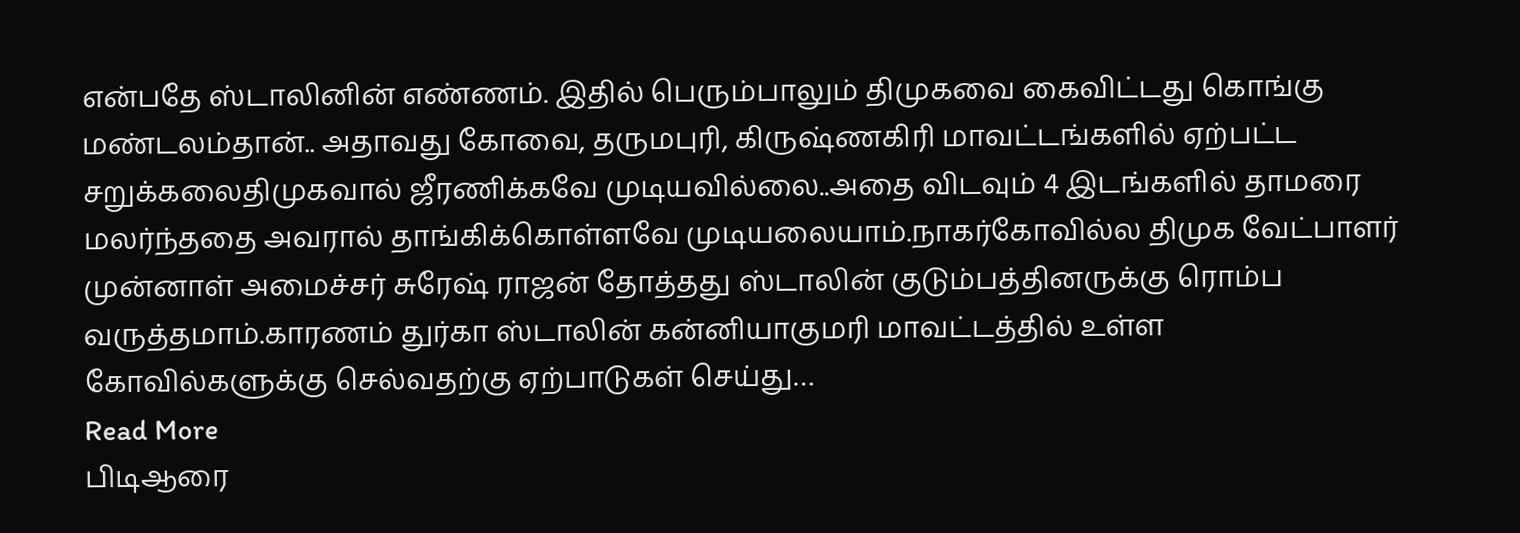என்பதே ஸ்டாலினின் எண்ணம். இதில் பெரும்பாலும் திமுகவை கைவிட்டது கொங்கு மண்டலம்தான்.. அதாவது கோவை, தருமபுரி, கிருஷ்ணகிரி மாவட்டங்களில் ஏற்பட்ட  சறுக்கலைதிமுகவால் ஜீரணிக்கவே முடியவில்லை..அதை விடவும் 4 இடங்களில் தாமரை மலர்ந்ததை அவரால் தாங்கிக்கொள்ளவே முடியலையாம்.நாகர்கோவில்ல திமுக வேட்பாளர் முன்னாள் அமைச்சர் சுரேஷ் ராஜன் தோத்தது ஸ்டாலின் குடும்பத்தினருக்கு ரொம்ப வருத்தமாம்.காரணம் துர்கா ஸ்டாலின் கன்னியாகுமரி மாவட்டத்தில் உள்ள கோவில்களுக்கு செல்வதற்கு ஏற்பாடுகள் செய்து…
Read More
பிடிஆரை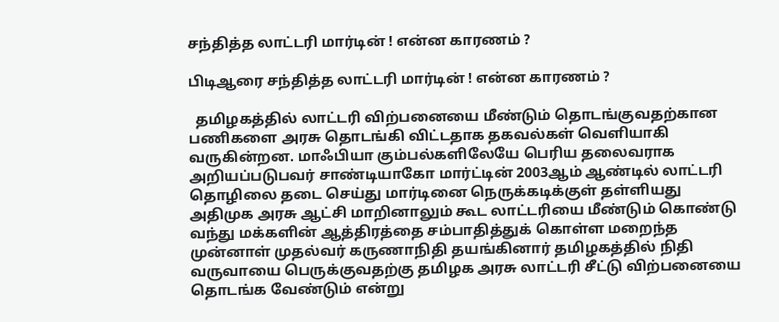சந்தித்த லாட்டரி மார்டின் ! என்ன காரணம் ?

பிடிஆரை சந்தித்த லாட்டரி மார்டின் ! என்ன காரணம் ?

  தமிழகத்தில் லாட்டரி விற்பனையை மீண்டும் தொடங்குவதற்கான பணிகளை அரசு தொடங்கி விட்டதாக தகவல்கள் வெளியாகி வருகின்றன. மாஃபியா கும்பல்களிலேயே பெரிய தலைவராக அறியப்படுபவர் சாண்டியாகோ மார்ட்டின் 2003ஆம் ஆண்டில் லாட்டரி தொழிலை தடை செய்து மார்டினை நெருக்கடிக்குள் தள்ளியது அதிமுக அரசு ஆட்சி மாறினாலும் கூட லாட்டரியை மீண்டும் கொண்டு வந்து மக்களின் ஆத்திரத்தை சம்பாதித்துக் கொள்ள மறைந்த முன்னாள் முதல்வர் கருணாநிதி தயங்கினார் தமிழகத்தில் நிதி வருவாயை பெருக்குவதற்கு தமிழக அரசு லாட்டரி சீட்டு விற்பனையை தொடங்க வேண்டும் என்று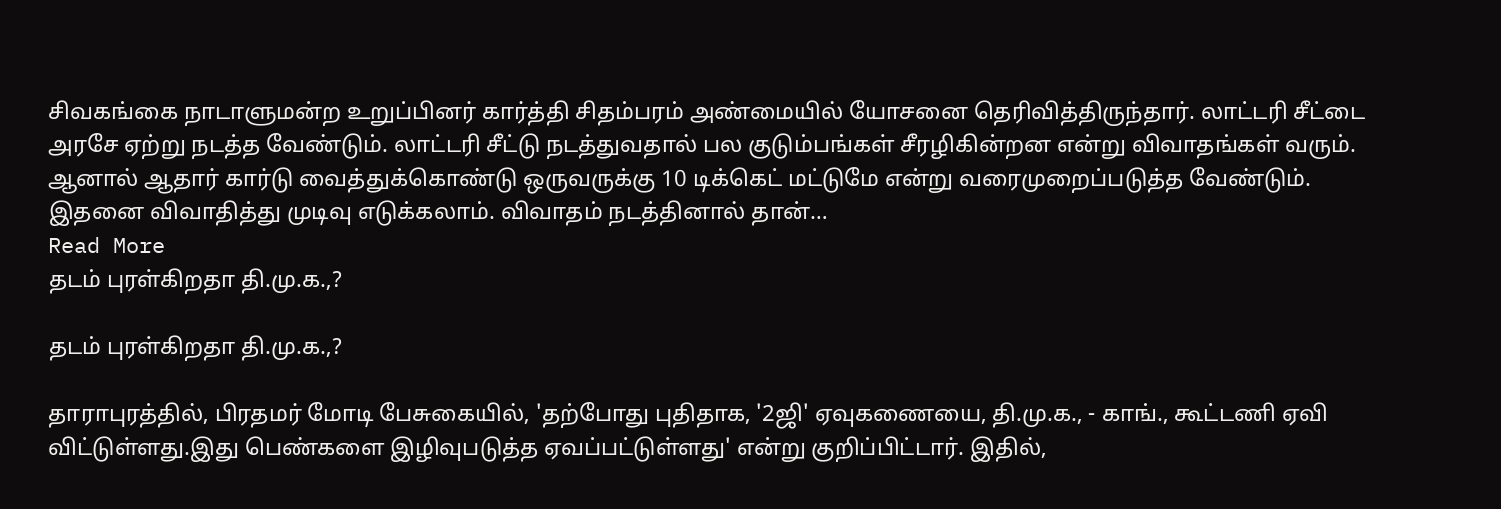சிவகங்கை நாடாளுமன்ற உறுப்பினர் கார்த்தி சிதம்பரம் அண்மையில் யோசனை தெரிவித்திருந்தார். லாட்டரி சீட்டை அரசே ஏற்று நடத்த வேண்டும். லாட்டரி சீட்டு நடத்துவதால் பல குடும்பங்கள் சீரழிகின்றன என்று விவாதங்கள் வரும். ஆனால் ஆதார் கார்டு வைத்துக்கொண்டு ஒருவருக்கு 10 டிக்கெட் மட்டுமே என்று வரைமுறைப்படுத்த வேண்டும். இதனை விவாதித்து முடிவு எடுக்கலாம். விவாதம் நடத்தினால் தான்…
Read More
தடம் புரள்கிறதா தி.மு.க.,?

தடம் புரள்கிறதா தி.மு.க.,?

தாராபுரத்தில், பிரதமர் மோடி பேசுகையில், 'தற்போது புதிதாக, '2ஜி' ஏவுகணையை, தி.மு.க., - காங்., கூட்டணி ஏவி விட்டுள்ளது.இது பெண்களை இழிவுபடுத்த ஏவப்பட்டுள்ளது' என்று குறிப்பிட்டார். இதில்,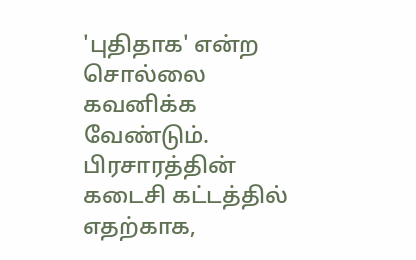'புதிதாக' என்ற சொல்லை கவனிக்க வேண்டும். பிரசாரத்தின் கடைசி கட்டத்தில் எதற்காக,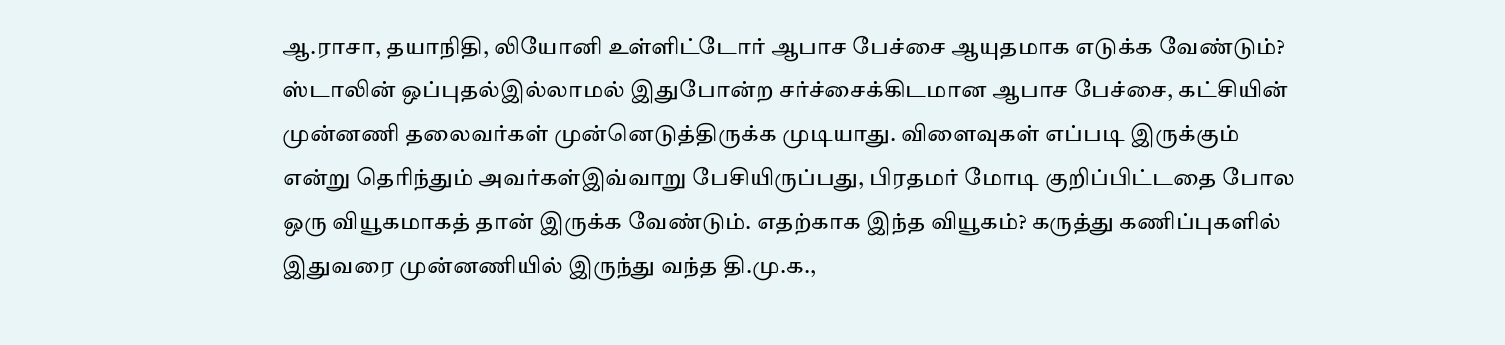ஆ.ராசா, தயாநிதி, லியோனி உள்ளிட்டோர் ஆபாச பேச்சை ஆயுதமாக எடுக்க வேண்டும்? ஸ்டாலின் ஒப்புதல்இல்லாமல் இதுபோன்ற சர்ச்சைக்கிடமான ஆபாச பேச்சை, கட்சியின் முன்னணி தலைவர்கள் முன்னெடுத்திருக்க முடியாது. விளைவுகள் எப்படி இருக்கும் என்று தெரிந்தும் அவர்கள்இவ்வாறு பேசியிருப்பது, பிரதமர் மோடி குறிப்பிட்டதை போல ஒரு வியூகமாகத் தான் இருக்க வேண்டும். எதற்காக இந்த வியூகம்? கருத்து கணிப்புகளில் இதுவரை முன்னணியில் இருந்து வந்த தி.மு.க.,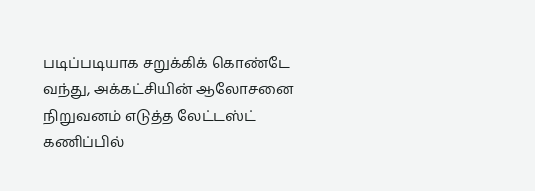படிப்படியாக சறுக்கிக் கொண்டே வந்து, அக்கட்சியின் ஆலோசனை நிறுவனம் எடுத்த லேட்டஸ்ட் கணிப்பில்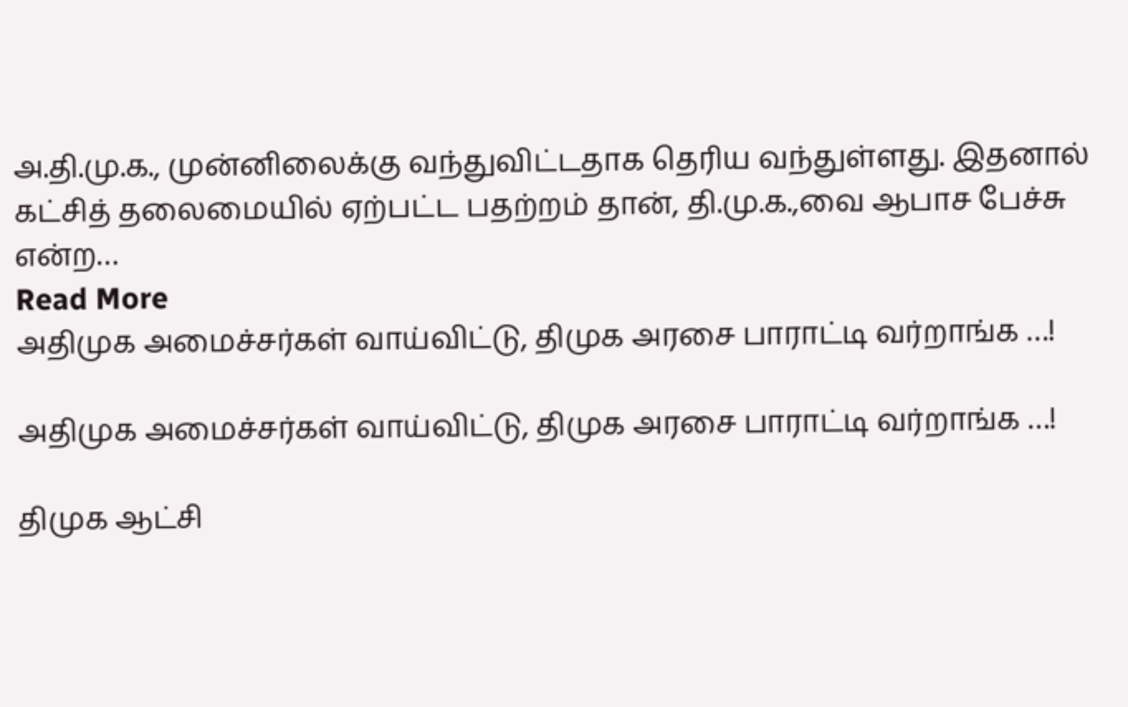அ.தி.மு.க., முன்னிலைக்கு வந்துவிட்டதாக தெரிய வந்துள்ளது. இதனால் கட்சித் தலைமையில் ஏற்பட்ட பதற்றம் தான், தி.மு.க.,வை ஆபாச பேச்சு என்ற…
Read More
அதிமுக அமைச்சர்கள் வாய்விட்டு, திமுக அரசை பாராட்டி வர்றாங்க …!

அதிமுக அமைச்சர்கள் வாய்விட்டு, திமுக அரசை பாராட்டி வர்றாங்க …!

திமுக ஆட்சி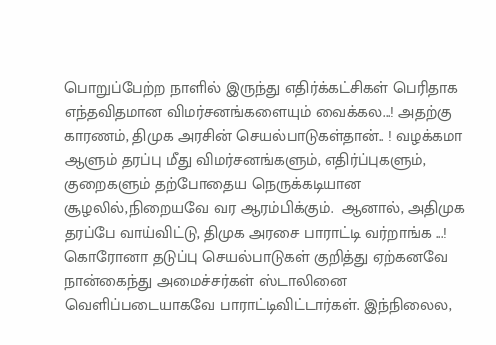பொறுப்பேற்ற நாளில் இருந்து எதிர்க்கட்சிகள் பெரிதாக எந்தவிதமான விமர்சனங்களையும் வைக்கல...! அதற்கு காரணம், திமுக அரசின் செயல்பாடுகள்தான்.. ! வழக்கமா ஆளும் தரப்பு மீது விமர்சனங்களும், எதிர்ப்புகளும், குறைகளும் தற்போதைய நெருக்கடியான சூழலில்,நிறையவே வர ஆரம்பிக்கும்.  ஆனால், அதிமுக தரப்பே வாய்விட்டு, திமுக அரசை பாராட்டி வர்றாங்க ...! கொரோனா தடுப்பு செயல்பாடுகள் குறித்து ஏற்கனவே நான்கைந்து அமைச்சர்கள் ஸ்டாலினை வெளிப்படையாகவே பாராட்டிவிட்டார்கள். இந்நிலைல,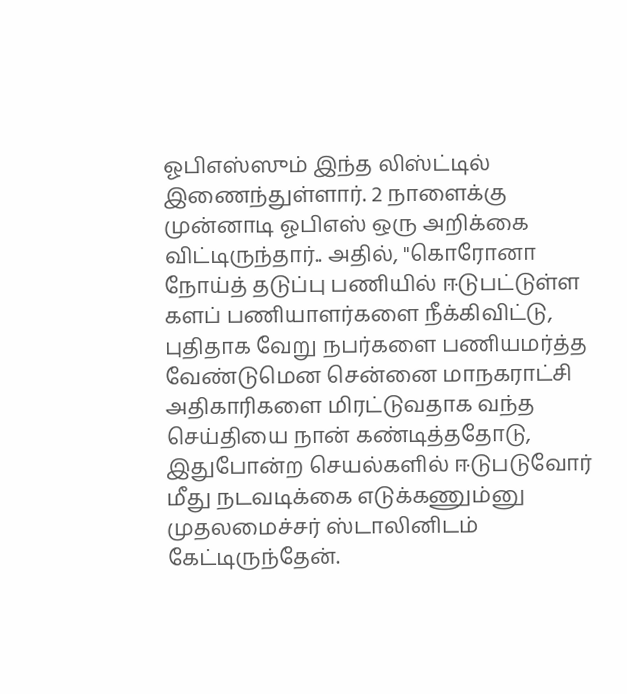ஓபிஎஸ்ஸும் இந்த லிஸ்ட்டில் இணைந்துள்ளார். 2 நாளைக்கு முன்னாடி ஓபிஎஸ் ஒரு அறிக்கை விட்டிருந்தார்.. அதில், "கொரோனா நோய்த் தடுப்பு பணியில் ஈடுபட்டுள்ள களப் பணியாளர்களை நீக்கிவிட்டு, புதிதாக வேறு நபர்களை பணியமர்த்த வேண்டுமென சென்னை மாநகராட்சி அதிகாரிகளை மிரட்டுவதாக வந்த செய்தியை நான் கண்டித்ததோடு, இதுபோன்ற செயல்களில் ஈடுபடுவோர் மீது நடவடிக்கை எடுக்கணும்னு முதலமைச்சர் ஸ்டாலினிடம் கேட்டிருந்தேன்.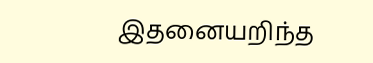இதனையறிந்த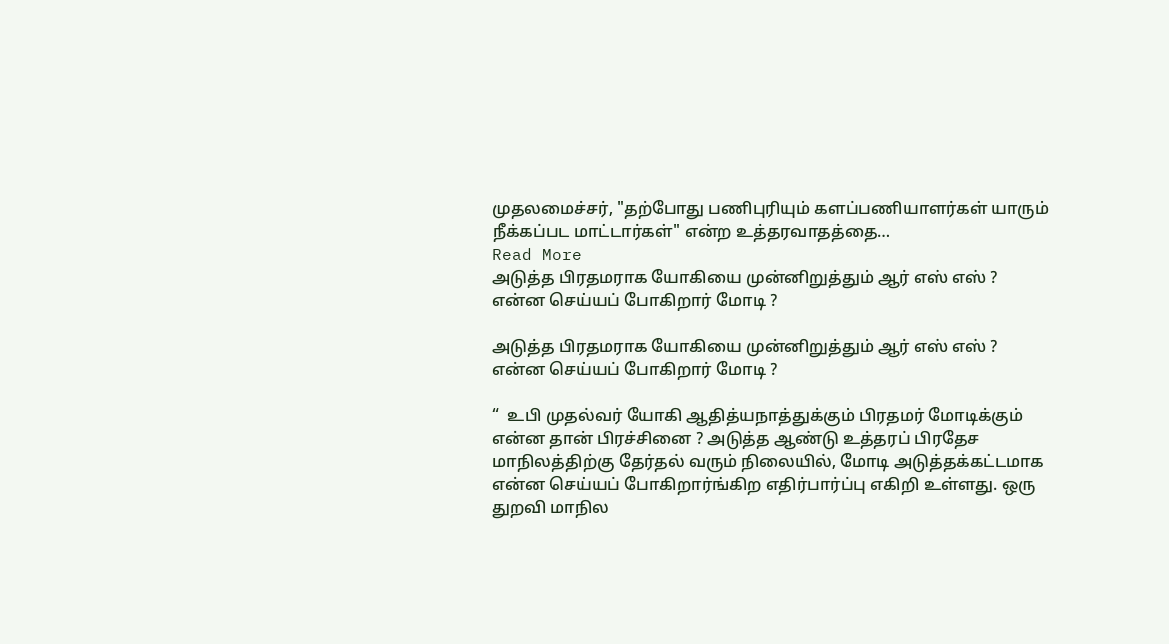முதலமைச்சர், "தற்போது பணிபுரியும் களப்பணியாளர்கள் யாரும் நீக்கப்பட மாட்டார்கள்" என்ற உத்தரவாதத்தை…
Read More
அடுத்த பிரதமராக யோகியை முன்னிறுத்தும் ஆர் எஸ் எஸ் ? என்ன செய்யப் போகிறார் மோடி ?

அடுத்த பிரதமராக யோகியை முன்னிறுத்தும் ஆர் எஸ் எஸ் ? என்ன செய்யப் போகிறார் மோடி ?

“  உபி முதல்வர் யோகி ஆதித்யநாத்துக்கும் பிரதமர் மோடிக்கும் என்ன தான் பிரச்சினை ? அடுத்த ஆண்டு உத்தரப் பிரதேச மாநிலத்திற்கு தேர்தல் வரும் நிலையில், மோடி அடுத்தக்கட்டமாக என்ன செய்யப் போகிறார்ங்கிற எதிர்பார்ப்பு எகிறி உள்ளது. ஒரு துறவி மாநில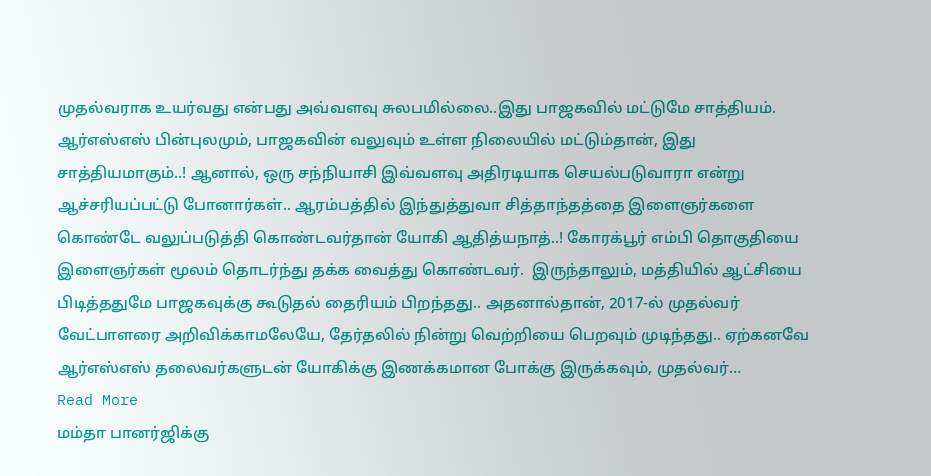முதல்வராக உயர்வது என்பது அவ்வளவு சுலபமில்லை..இது பாஜகவில் மட்டுமே சாத்தியம். ஆர்எஸ்எஸ் பின்புலமும், பாஜகவின் வலுவும் உள்ள நிலையில் மட்டும்தான், இது சாத்தியமாகும்..! ஆனால், ஒரு சந்நியாசி இவ்வளவு அதிரடியாக செயல்படுவாரா என்று ஆச்சரியப்பட்டு போனார்கள்.. ஆரம்பத்தில் இந்துத்துவா சித்தாந்தத்தை இளைஞர்களை கொண்டே வலுப்படுத்தி கொண்டவர்தான் யோகி ஆதித்யநாத்..! கோரக்பூர் எம்பி தொகுதியை இளைஞர்கள் மூலம் தொடர்ந்து தக்க வைத்து கொண்டவர்.  இருந்தாலும், மத்தியில் ஆட்சியை பிடித்ததுமே பாஜகவுக்கு கூடுதல் தைரியம் பிறந்தது.. அதனால்தான், 2017-ல் முதல்வர் வேட்பாளரை அறிவிக்காமலேயே, தேர்தலில் நின்று வெற்றியை பெறவும் முடிந்தது.. ஏற்கனவே ஆர்எஸ்எஸ் தலைவர்களுடன் யோகிக்கு இணக்கமான போக்கு இருக்கவும், முதல்வர்…
Read More
மம்தா பானர்ஜிக்கு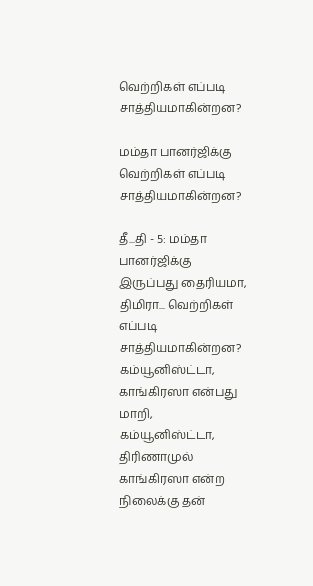வெற்றிகள் எப்படி சாத்தியமாகின்றன?

மம்தா பானர்ஜிக்கு வெற்றிகள் எப்படி சாத்தியமாகின்றன?

தீ...தி - 5: மம்தா பானர்ஜிக்கு இருப்பது தைரியமா, திமிரா... வெற்றிகள் எப்படி சாத்தியமாகின்றன? கம்யூனிஸ்ட்டா, காங்கிரஸா என்பது மாறி, கம்யூனிஸ்ட்டா, திரிணாமுல் காங்கிரஸா என்ற நிலைக்கு தன்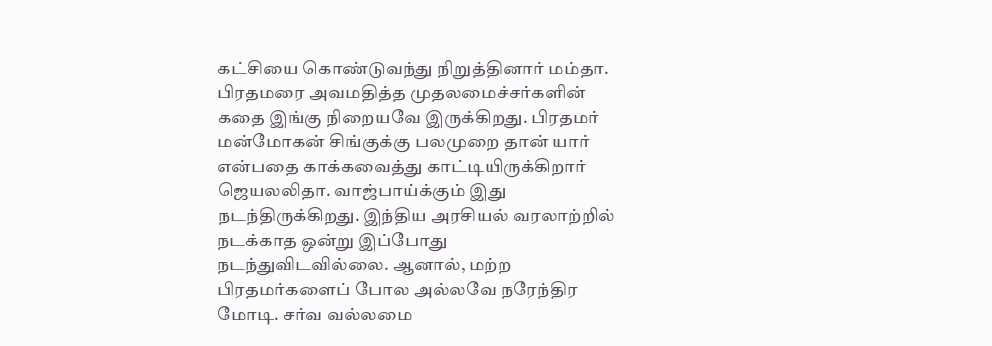கட்சியை கொண்டுவந்து நிறுத்தினார் மம்தா. பிரதமரை அவமதித்த முதலமைச்சர்களின் கதை இங்கு நிறையவே இருக்கிறது. பிரதமர் மன்மோகன் சிங்குக்கு பலமுறை தான் யார் என்பதை காக்கவைத்து காட்டியிருக்கிறார் ஜெயலலிதா. வாஜ்பாய்க்கும் இது நடந்திருக்கிறது. இந்திய அரசியல் வரலாற்றில் நடக்காத ஒன்று இப்போது நடந்துவிடவில்லை. ஆனால், மற்ற பிரதமர்களைப் போல அல்லவே நரேந்திர மோடி. சர்வ வல்லமை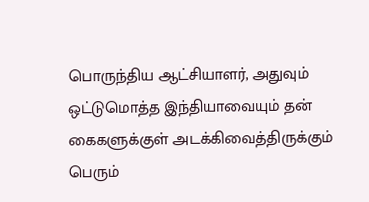பொருந்திய ஆட்சியாளர், அதுவும் ஒட்டுமொத்த இந்தியாவையும் தன் கைகளுக்குள் அடக்கிவைத்திருக்கும் பெரும்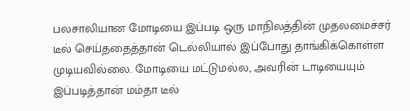பலசாலியான மோடியை இப்படி ஒரு மாநிலத்தின் முதலமைச்சர் டீல் செய்ததைத்தான் டெல்லியால் இப்போது தாங்கிக்கொள்ள முடியவில்லை. மோடியை மட்டுமல்ல, அவரின் டாடியையும் இப்படித்தான் மம்தா டீல்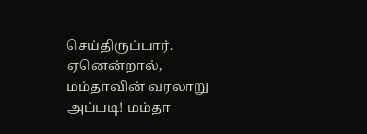செய்திருப்பார். ஏனென்றால், மம்தாவின் வரலாறு அப்படி! மம்தா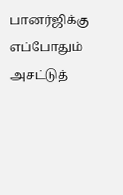பானர்ஜிக்கு எப்போதும் அசட்டுத்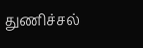துணிச்சல்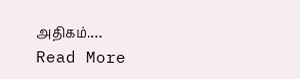அதிகம்.…
Read More